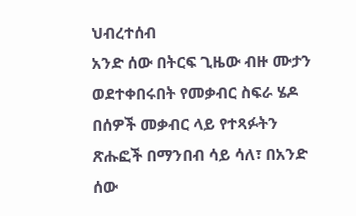ህብረተሰብ
አንድ ሰው በትርፍ ጊዜው ብዙ ሙታን ወደተቀበሩበት የመቃብር ስፍራ ሄዶ በሰዎች መቃብር ላይ የተጻፉትን ጽሑፎች በማንበብ ሳይ ሳለ፣ በአንድ ሰው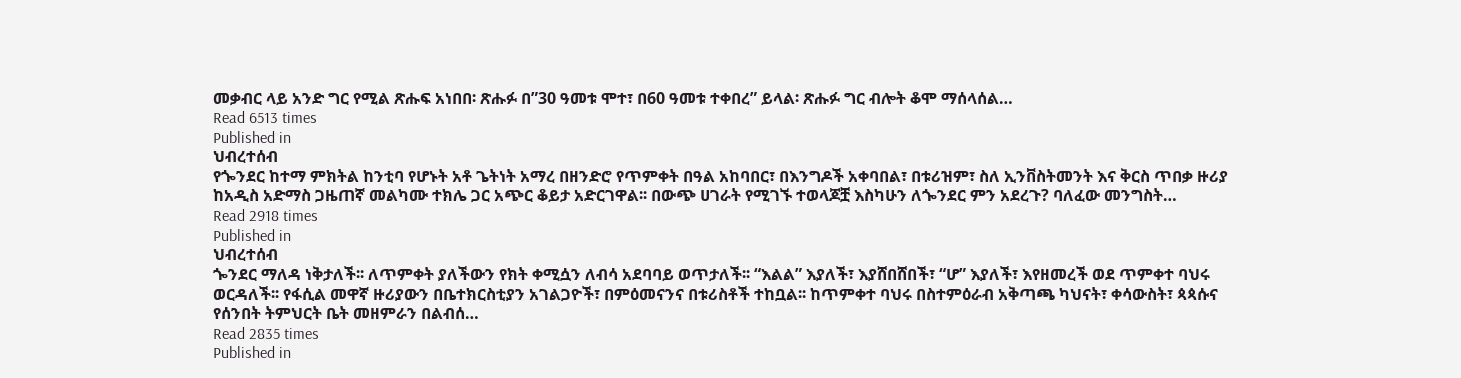መቃብር ላይ አንድ ግር የሚል ጽሑፍ አነበበ፡ ጽሑፉ በ”30 ዓመቱ ሞተ፣ በ60 ዓመቱ ተቀበረ” ይላል፡ ጽሑፉ ግር ብሎት ቆሞ ማሰላሰል…
Read 6513 times
Published in
ህብረተሰብ
የጐንደር ከተማ ምክትል ከንቲባ የሆኑት አቶ ጌትነት አማረ በዘንድሮ የጥምቀት በዓል አከባበር፣ በእንግዶች አቀባበል፣ በቱሪዝም፣ ስለ ኢንቨስትመንት እና ቅርስ ጥበቃ ዙሪያ ከአዲስ አድማስ ጋዜጠኛ መልካሙ ተክሌ ጋር አጭር ቆይታ አድርገዋል፡፡ በውጭ ሀገራት የሚገኙ ተወላጆቿ እስካሁን ለጐንደር ምን አደረጉ? ባለፈው መንግስት…
Read 2918 times
Published in
ህብረተሰብ
ጐንደር ማለዳ ነቅታለች፡፡ ለጥምቀት ያለችውን የክት ቀሚሷን ለብሳ አደባባይ ወጥታለች፡፡ “እልል” እያለች፣ እያሸበሸበች፣ “ሆ” እያለች፣ እየዘመረች ወደ ጥምቀተ ባህሩ ወርዳለች፡፡ የፋሲል መዋኛ ዙሪያውን በቤተክርስቲያን አገልጋዮች፣ በምዕመናንና በቱሪስቶች ተከቧል፡፡ ከጥምቀተ ባህሩ በስተምዕራብ አቅጣጫ ካህናት፣ ቀሳውስት፣ ጳጳሱና የሰንበት ትምህርት ቤት መዘምራን በልብሰ…
Read 2835 times
Published in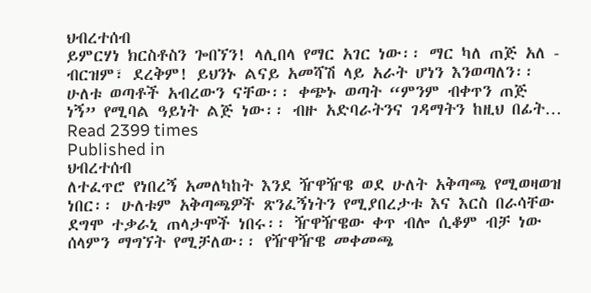ህብረተሰብ
ይምርሃነ ክርስቶስን ጐበኘን! ላሊበላ የማር አገር ነው፡፡ ማር ካለ ጠጅ አለ - ብርዝም፣ ደረቅም! ይህንኑ ልናይ አመሻሽ ላይ አራት ሆነን እንወጣለን፡፡ ሁለቱ ወጣቶች አብረውን ናቸው፡፡ ቀጭኑ ወጣት “ምንም ብቀጥን ጠጅ ነኝ” የሚባል ዓይነት ልጅ ነው፡፡ ብዙ አድባራትንና ገዳማትን ከዚህ በፊት…
Read 2399 times
Published in
ህብረተሰብ
ለተፈጥሮ የነበረኝ አመለካከት እንደ ዥዋዥዌ ወደ ሁለት አቅጣጫ የሚወዛወዝ ነበር፡፡ ሁለቱም አቅጣጫዎች ጽንፈኝነትን የሚያበረታቱ እና እርስ በራሳቸው ደግሞ ተቃራኒ ጠላታሞች ነበሩ፡፡ ዥዋዥዌው ቀጥ ብሎ ሲቆም ብቻ ነው ሰላምን ማግኘት የሚቻለው፡፡ የዥዋዥዌ መቀመጫ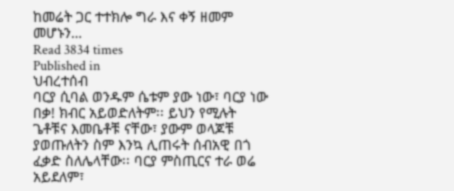ከመሬት ጋር ተተክሎ ግራ እና ቀኝ ዘመም መሆኑን…
Read 3834 times
Published in
ህብረተሰብ
ባርያ ሲባል ወንዱም ሴቱም ያው ነው፣ ባርያ ነው በቃ! ክብር አይወድለትም፡፡ ይህን የሚሉት ጌቶቹና እመቤቶቹ ናቸው፣ ያውም ወላጆቹ ያወጡለትን ስም እንኳ ሊጠሩት ሰብአዊ በጎ ፈቃድ ስለሌላቸው፡፡ ባርያ ምስጢርና ተራ ወሬ አይደለም፣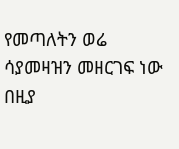የመጣለትን ወሬ ሳያመዛዝን መዘርገፍ ነው በዚያ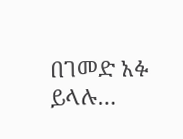በገመድ አፉ ይላሉ…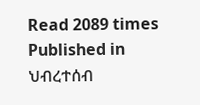Read 2089 times
Published in
ህብረተሰብ